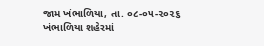જામ ખંભાળિયા, તા. ૦૮-૦૫-૨૦૨૬
ખંભાળિયા શહેરમાં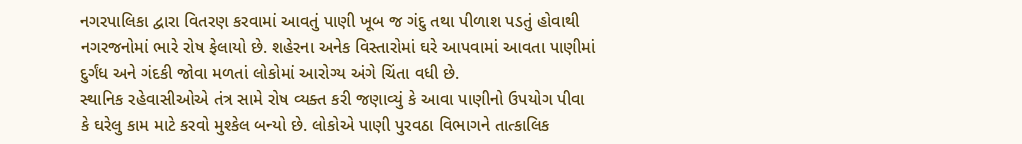નગરપાલિકા દ્વારા વિતરણ કરવામાં આવતું પાણી ખૂબ જ ગંદુ તથા પીળાશ પડતું હોવાથી નગરજનોમાં ભારે રોષ ફેલાયો છે. શહેરના અનેક વિસ્તારોમાં ઘરે આપવામાં આવતા પાણીમાં દુર્ગંધ અને ગંદકી જોવા મળતાં લોકોમાં આરોગ્ય અંગે ચિંતા વધી છે.
સ્થાનિક રહેવાસીઓએ તંત્ર સામે રોષ વ્યક્ત કરી જણાવ્યું કે આવા પાણીનો ઉપયોગ પીવા કે ઘરેલુ કામ માટે કરવો મુશ્કેલ બન્યો છે. લોકોએ પાણી પુરવઠા વિભાગને તાત્કાલિક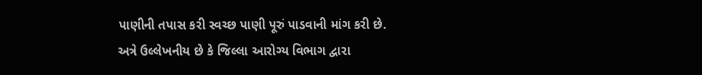પાણીની તપાસ કરી સ્વચ્છ પાણી પૂરું પાડવાની માંગ કરી છે.
અત્રે ઉલ્લેખનીય છે કે જિલ્લા આરોગ્ય વિભાગ દ્વારા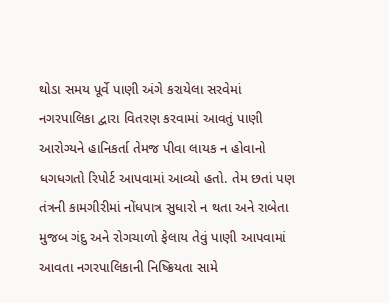થોડા સમય પૂર્વે પાણી અંગે કરાયેલા સરવેમાં નગરપાલિકા દ્વારા વિતરણ કરવામાં આવતું પાણી આરોગ્યને હાનિકર્તા તેમજ પીવા લાયક ન હોવાનો ધગધગતો રિપોર્ટ આપવામાં આવ્યો હતો. તેમ છતાં પણ તંત્રની કામગીરીમાં નોંધપાત્ર સુધારો ન થતા અને રાબેતા મુજબ ગંદુ અને રોગચાળો ફેલાય તેવું પાણી આપવામાં આવતા નગરપાલિકાની નિષ્ક્રિયતા સામે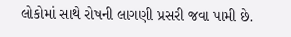લોકોમાં સાથે રોષની લાગણી પ્રસરી જવા પામી છે.